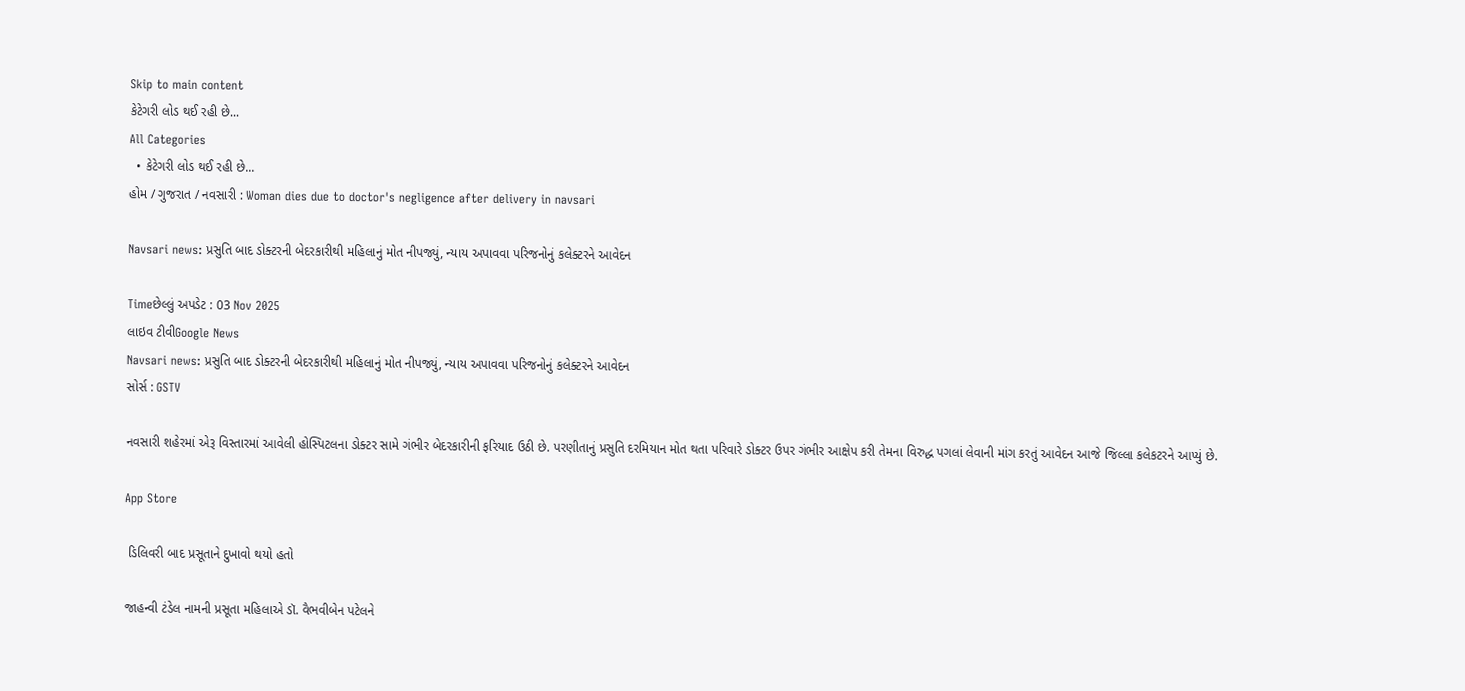Skip to main content
કેટેગરી લોડ થઈ રહી છે...
All Categories
  • કેટેગરી લોડ થઈ રહી છે...
હોમ / ગુજરાત / નવસારી : Woman dies due to doctor's negligence after delivery in navsari

Navsari news: પ્રસુતિ બાદ ડોક્ટરની બેદરકારીથી મહિલાનું મોત નીપજ્યું, ન્યાય અપાવવા પરિજનોનું કલેક્ટરને આવેદન

Timeછેલ્લું અપડેટ : 03 Nov 2025
લાઇવ ટીવીGoogle News
Navsari news: પ્રસુતિ બાદ ડોક્ટરની બેદરકારીથી મહિલાનું મોત નીપજ્યું, ન્યાય અપાવવા પરિજનોનું કલેક્ટરને આવેદન
સોર્સ : GSTV

નવસારી શહેરમાં એરૂ વિસ્તારમાં આવેલી હોસ્પિટલના ડોક્ટર સામે ગંભીર બેદરકારીની ફરિયાદ ઉઠી છે. પરણીતાનું પ્રસુતિ દરમિયાન મોત થતા પરિવારે ડોક્ટર ઉપર ગંભીર આક્ષેપ કરી તેમના વિરુદ્ધ પગલાં લેવાની માંગ કરતું આવેદન આજે જિલ્લા કલેકટરને આપ્યું છે.

App Store

 ડિલિવરી બાદ પ્રસૂતાને દુખાવો થયો હતો

જાહન્વી ટંડેલ નામની પ્રસૂતા મહિલાએ ડૉ. વૈભવીબેન પટેલને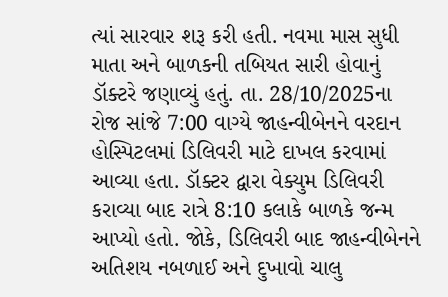ત્યાં સારવાર શરૂ કરી હતી. નવમા માસ સુધી માતા અને બાળકની તબિયત સારી હોવાનું ડૉક્ટરે જણાવ્યું હતું. તા. 28/10/2025ના રોજ સાંજે 7:00 વાગ્યે જાહન્વીબેનને વરદાન હોસ્પિટલમાં ડિલિવરી માટે દાખલ કરવામાં આવ્યા હતા. ડૉક્ટર દ્વારા વેક્યુમ ડિલિવરી કરાવ્યા બાદ રાત્રે 8:10 કલાકે બાળકે જન્મ આપ્યો હતો. જોકે, ડિલિવરી બાદ જાહન્વીબેનને અતિશય નબળાઈ અને દુખાવો ચાલુ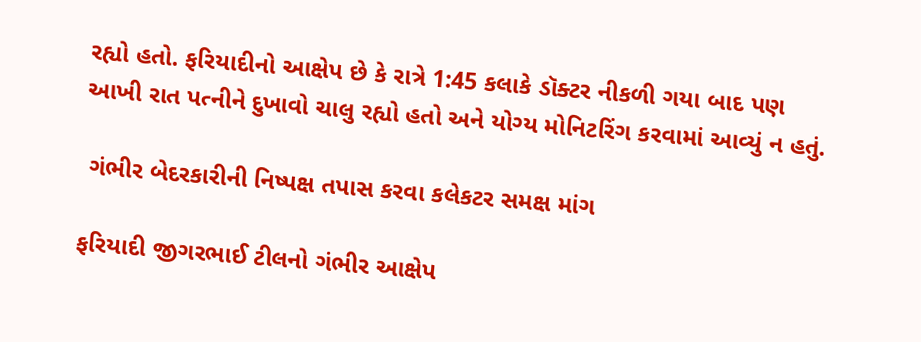રહ્યો હતો. ફરિયાદીનો આક્ષેપ છે કે રાત્રે 1:45 કલાકે ડૉક્ટર નીકળી ગયા બાદ પણ આખી રાત પત્નીને દુખાવો ચાલુ રહ્યો હતો અને યોગ્ય મોનિટરિંગ કરવામાં આવ્યું ન હતું.

 ગંભીર બેદરકારીની નિષ્પક્ષ તપાસ કરવા કલેકટર સમક્ષ માંગ

ફરિયાદી જીગરભાઈ ટીલનો ગંભીર આક્ષેપ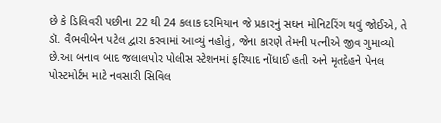છે કે ડિલિવરી પછીના 22 થી 24 કલાક દરમિયાન જે પ્રકારનું સઘન મોનિટરિંગ થવું જોઈએ, તે ડૉ. વૈભવીબેન પટેલ દ્વારા કરવામાં આવ્યું નહોતું, જેના કારણે તેમની પત્નીએ જીવ ગુમાવ્યો છે.આ બનાવ બાદ જલાલપોર પોલીસ સ્ટેશનમાં ફરિયાદ નોંધાઈ હતી અને મૃતદેહને પેનલ પોસ્ટમોર્ટમ માટે નવસારી સિવિલ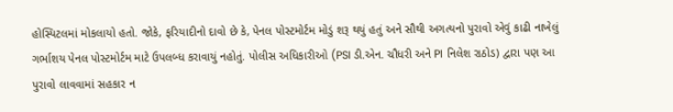હોસ્પિટલમાં મોકલાયો હતો. જોકે, ફરિયાદીનો દાવો છે કે, પેનલ પોસ્ટમોર્ટમ મોડું શરૂ થયું હતું અને સૌથી અગત્યનો પુરાવો એવું કાઢી નાખેલું ગર્ભાશય પેનલ પોસ્ટમોર્ટમ માટે ઉપલબ્ધ કરાવાયું નહોતું. પોલીસ અધિકારીઓ (PSI ડી.એન. ચૌધરી અને PI નિલેશ રાઠોડ) દ્વારા પણ આ પુરાવો લાવવામાં સહકાર ન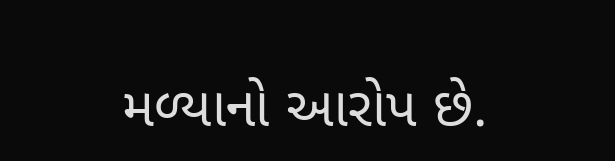મળ્યાનો આરોપ છે.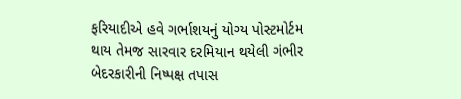ફરિયાદીએ હવે ગર્ભાશયનું યોગ્ય પોસ્ટમોર્ટમ થાય તેમજ સારવાર દરમિયાન થયેલી ગંભીર બેદરકારીની નિષ્પક્ષ તપાસ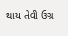થાય તેવી ઉગ્ર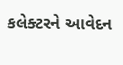કલેક્ટરને આવેદન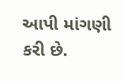આપી માંગણી કરી છે.